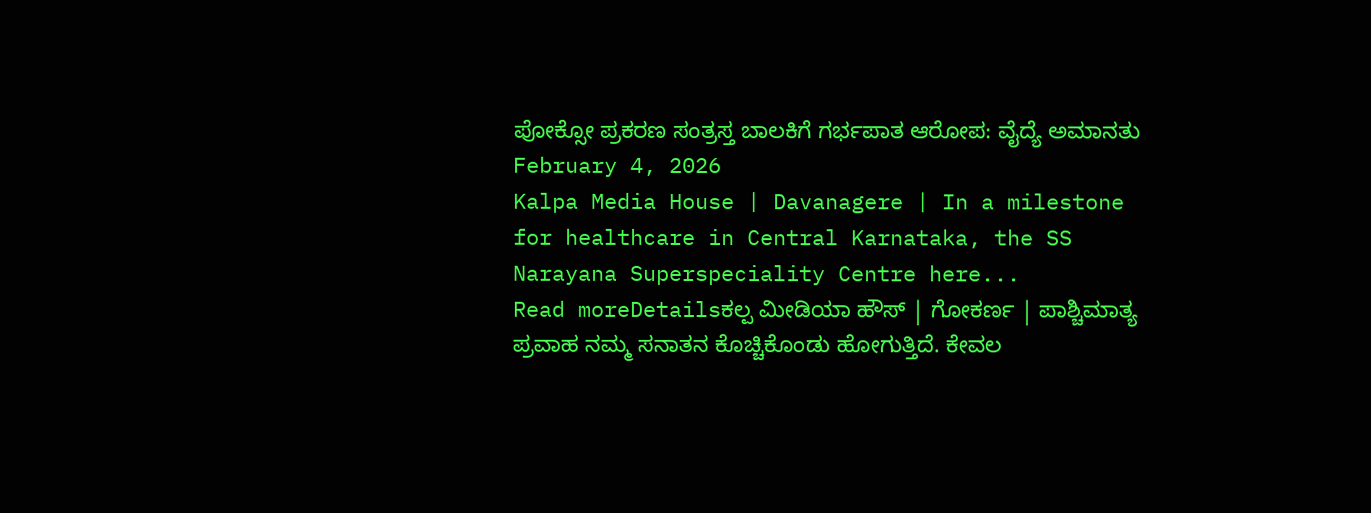ಪೋಕ್ಸೋ ಪ್ರಕರಣ ಸಂತ್ರಸ್ತ ಬಾಲಕಿಗೆ ಗರ್ಭಪಾತ ಆರೋಪ: ವೈದ್ಯೆ ಅಮಾನತು
February 4, 2026
Kalpa Media House | Davanagere | In a milestone for healthcare in Central Karnataka, the SS Narayana Superspeciality Centre here...
Read moreDetailsಕಲ್ಪ ಮೀಡಿಯಾ ಹೌಸ್ | ಗೋಕರ್ಣ | ಪಾಶ್ಚಿಮಾತ್ಯ ಪ್ರವಾಹ ನಮ್ಮ ಸನಾತನ ಕೊಚ್ಚಿಕೊಂಡು ಹೋಗುತ್ತಿದೆ. ಕೇವಲ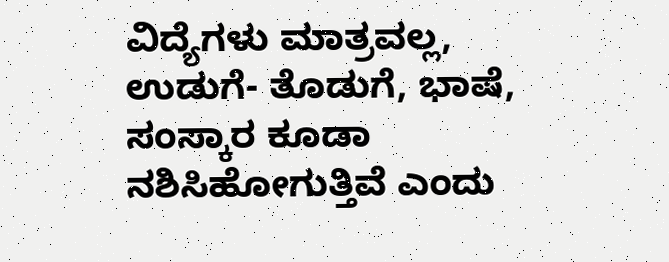ವಿದ್ಯೆಗಳು ಮಾತ್ರವಲ್ಲ, ಉಡುಗೆ- ತೊಡುಗೆ, ಭಾಷೆ, ಸಂಸ್ಕಾರ ಕೂಡಾ ನಶಿಸಿಹೋಗುತ್ತಿವೆ ಎಂದು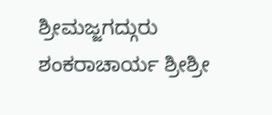ಶ್ರೀಮಜ್ಜಗದ್ಗುರು ಶಂಕರಾಚಾರ್ಯ ಶ್ರೀಶ್ರೀ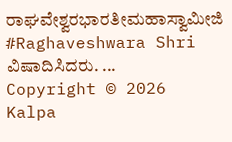ರಾಘವೇಶ್ವರಭಾರತೀಮಹಾಸ್ವಾಮೀಜಿ #Raghaveshwara Shri ವಿಷಾದಿಸಿದರು. ...
Copyright © 2026 Kalpa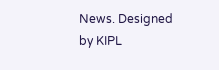News. Designed by KIPL